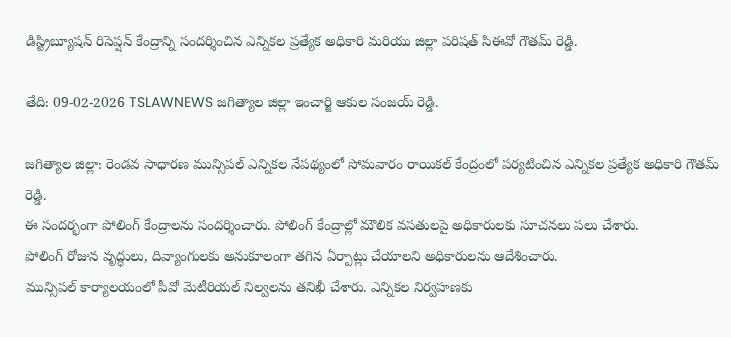డిస్ట్రిబ్యూషన్ రిసెప్షన్ కేంద్రాన్ని సందర్శించిన ఎన్నికల ప్రత్యేక అధికారి మరియు జిల్లా పరిషత్ సిఈవో గౌతమ్ రెడ్డి.

తేది: 09-02-2026 TSLAWNEWS జగిత్యాల జిల్లా ఇంచార్జి ఆకుల సంజయ్ రెడ్డి.

జగిత్యాల జిల్లా: రెండవ సాధారణ మున్సిపల్ ఎన్నికల నేపథ్యంలో సోమవారం రాయికల్ కేంద్రంలో పర్యటించిన ఎన్నికల ప్రత్యేక అధికారి గౌతమ్ రెడ్డి.
ఈ సందర్భంగా పోలింగ్ కేంద్రాలను సందర్శించారు. పోలింగ్ కేంద్రాల్లో మౌలిక వసతులపై అధికారులకు సూచనలు పలు చేశారు.
పోలింగ్ రోజున వృద్ధులు, దివ్యాంగులకు అనుకూలంగా తగిన ఏర్పాట్లు చేయాలని అధికారులను ఆదేశించారు.
మున్సిపల్ కార్యాలయంలో పీవో మెటీరియల్ నిల్వలను తనిఖీ చేశారు. ఎన్నికల నిర్వహణకు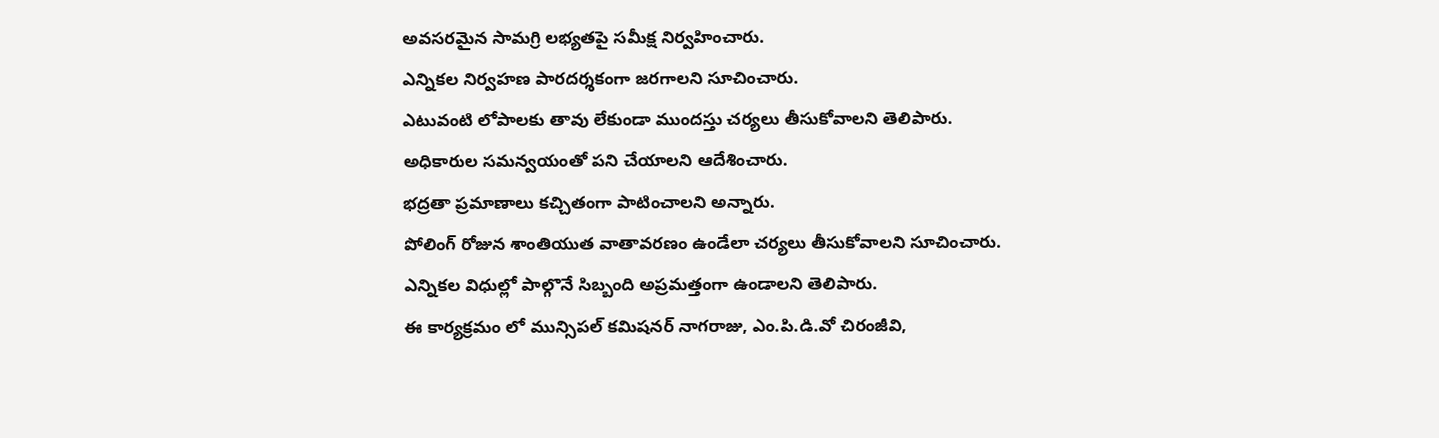అవసరమైన సామగ్రి లభ్యతపై సమీక్ష నిర్వహించారు.
ఎన్నికల నిర్వహణ పారదర్శకంగా జరగాలని సూచించారు.
ఎటువంటి లోపాలకు తావు లేకుండా ముందస్తు చర్యలు తీసుకోవాలని తెలిపారు.
అధికారుల సమన్వయంతో పని చేయాలని ఆదేశించారు.
భద్రతా ప్రమాణాలు కచ్చితంగా పాటించాలని అన్నారు.
పోలింగ్ రోజున శాంతియుత వాతావరణం ఉండేలా చర్యలు తీసుకోవాలని సూచించారు.
ఎన్నికల విధుల్లో పాల్గొనే సిబ్బంది అప్రమత్తంగా ఉండాలని తెలిపారు.
ఈ కార్యక్రమం లో మున్సిపల్ కమిషనర్ నాగరాజు, ఎం.పి.డి.వో చిరంజీవి,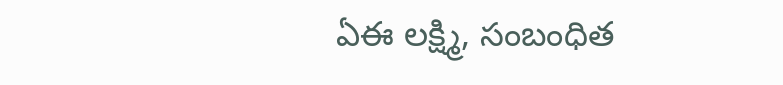ఏఈ లక్ష్మి, సంబంధిత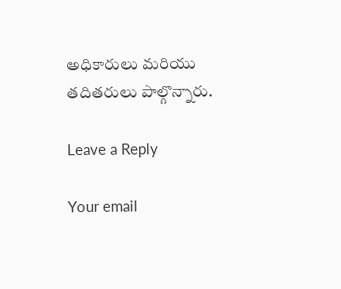అధికారులు మరియు తదితరులు పాల్గొన్నారు.

Leave a Reply

Your email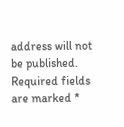address will not be published. Required fields are marked *